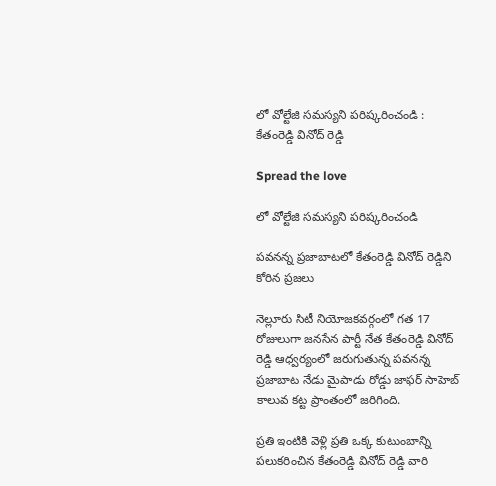లో వోల్టేజి సమస్యని పరిష్కరించండి : కేతంరెడ్డి వినోద్ రెడ్డి

Spread the love

లో వోల్టేజి సమస్యని పరిష్కరించండి

పవనన్న ప్రజాబాటలో కేతంరెడ్డి వినోద్ రెడ్డిని కోరిన ప్రజలు

నెల్లూరు సిటీ నియోజకవర్గంలో గత 17 రోజులుగా జనసేన పార్టీ నేత కేతంరెడ్డి వినోద్ రెడ్డి ఆధ్వర్యంలో జరుగుతున్న పవనన్న ప్రజాబాట నేడు మైపాడు రోడ్డు జాఫర్ సాహెబ్ కాలువ కట్ట ప్రాంతంలో జరిగింది.

ప్రతి ఇంటికి వెళ్లి ప్రతి ఒక్క కుటుంబాన్ని పలుకరించిన కేతంరెడ్డి వినోద్ రెడ్డి వారి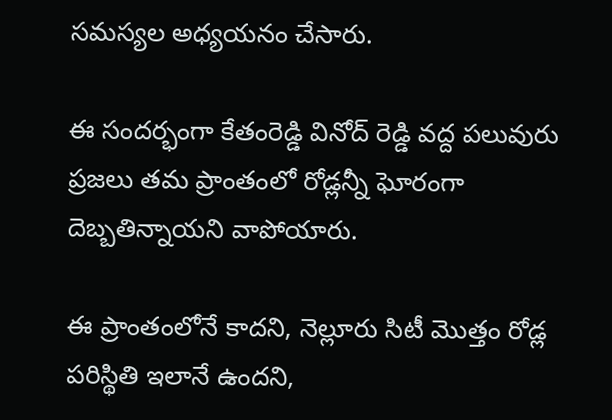సమస్యల అధ్యయనం చేసారు.

ఈ సందర్భంగా కేతంరెడ్డి వినోద్ రెడ్డి వద్ద పలువురు ప్రజలు తమ ప్రాంతంలో రోడ్లన్నీ ఘోరంగా దెబ్బతిన్నాయని వాపోయారు.

ఈ ప్రాంతంలోనే కాదని, నెల్లూరు సిటీ మొత్తం రోడ్ల పరిస్థితి ఇలానే ఉందని,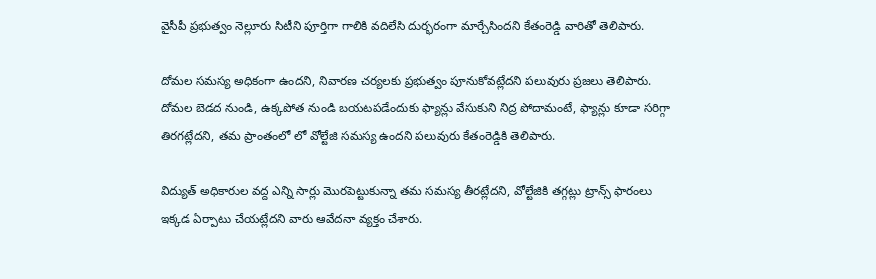వైసీపీ ప్రభుత్వం నెల్లూరు సిటీని పూర్తిగా గాలికి వదిలేసి దుర్భరంగా మార్చేసిందని కేతంరెడ్డి వారితో తెలిపారు.

దోమల సమస్య అధికంగా ఉందని, నివారణ చర్యలకు ప్రభుత్వం పూనుకోవట్లేదని పలువురు ప్రజలు తెలిపారు. దోమల బెడద నుండి, ఉక్కపోత నుండి బయటపడేందుకు ఫ్యాన్లు వేసుకుని నిద్ర పోదామంటే, ఫ్యాన్లు కూడా సరిగ్గా తిరగట్లేదని, తమ ప్రాంతంలో లో వోల్టేజి సమస్య ఉందని పలువురు కేతంరెడ్డికి తెలిపారు.

విద్యుత్ అధికారుల వద్ద ఎన్ని సార్లు మొరపెట్టుకున్నా తమ సమస్య తీరట్లేదని, వోల్టేజికి తగ్గట్లు ట్రాన్స్ ఫారంలు ఇక్కడ ఏర్పాటు చేయట్లేదని వారు ఆవేదనా వ్యక్తం చేశారు.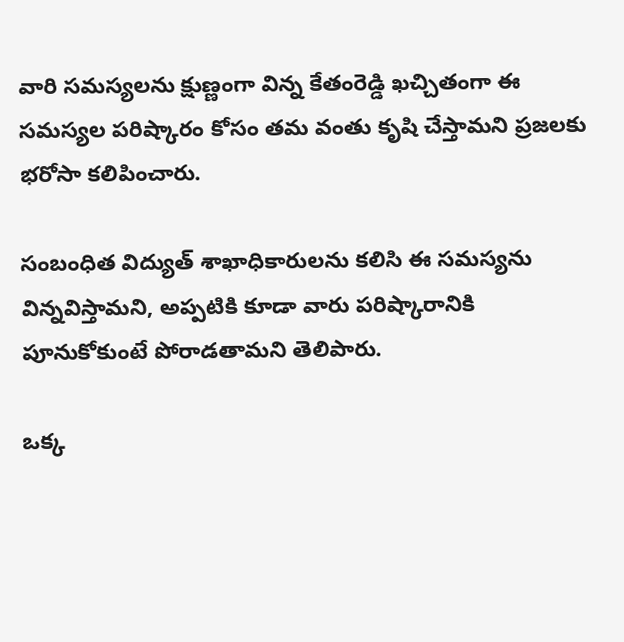వారి సమస్యలను క్షుణ్ణంగా విన్న కేతంరెడ్డి ఖచ్చితంగా ఈ సమస్యల పరిష్కారం కోసం తమ వంతు కృషి చేస్తామని ప్రజలకు భరోసా కలిపించారు.

సంబంధిత విద్యుత్ శాఖాధికారులను కలిసి ఈ సమస్యను విన్నవిస్తామని, అప్పటికి కూడా వారు పరిష్కారానికి పూనుకోకుంటే పోరాడతామని తెలిపారు.

ఒక్క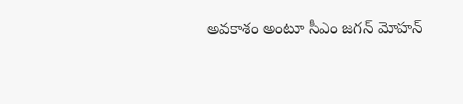అవకాశం అంటూ సీఎం జగన్ మోహన్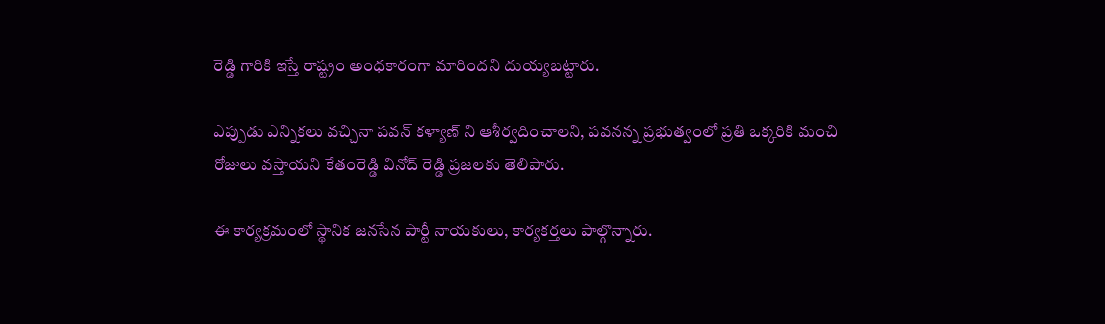రెడ్డి గారికి ఇస్తే రాష్ట్రం అంధకారంగా మారిందని దుయ్యబట్టారు.

ఎప్పుడు ఎన్నికలు వచ్చినా పవన్ కళ్యాణ్ ని ఆశీర్వదించాలని, పవనన్న ప్రభుత్వంలో ప్రతి ఒక్కరికి మంచి రోజులు వస్తాయని కేతంరెడ్డి వినోద్ రెడ్డి ప్రజలకు తెలిపారు.

ఈ కార్యక్రమంలో స్థానిక జనసేన పార్టీ నాయకులు, కార్యకర్తలు పాల్గొన్నారు.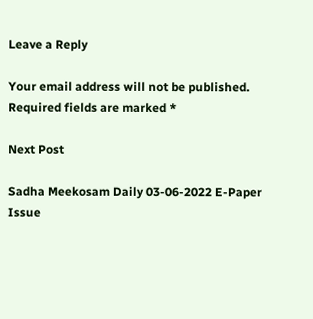Leave a Reply

Your email address will not be published. Required fields are marked *

Next Post

Sadha Meekosam Daily 03-06-2022 E-Paper Issue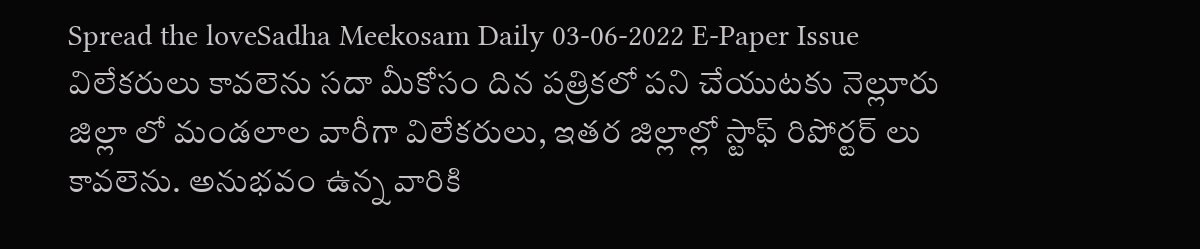Spread the loveSadha Meekosam Daily 03-06-2022 E-Paper Issue     విలేకరులు కావలెను సదా మీకోసం దిన పత్రికలో పని చేయుటకు నెల్లూరు జిల్లా లో మండలాల వారీగా విలేకరులు, ఇతర జిల్లాల్లో స్టాఫ్ రిపోర్టర్ లు కావలెను. అనుభవం ఉన్న వారికి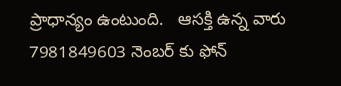ప్రాధాన్యం ఉంటుంది.   ఆసక్తి ఉన్న వారు 7981849603 నెంబర్ కు ఫోన్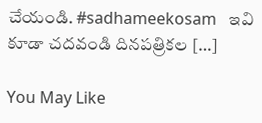చేయండి. #sadhameekosam   ఇవి కూడా చ‌ద‌వండి దినపత్రికల […]

You May Like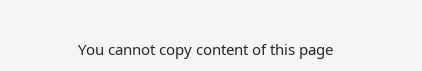You cannot copy content of this page